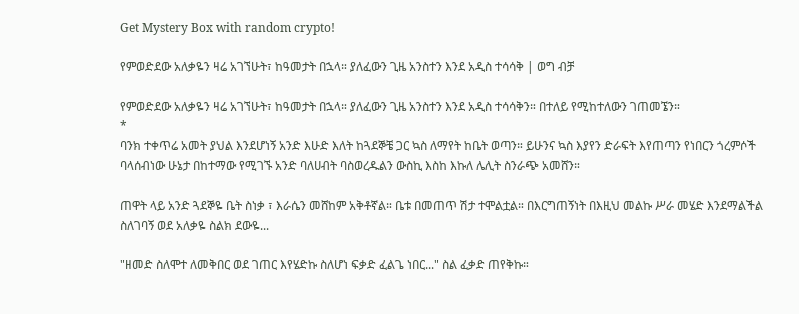Get Mystery Box with random crypto!

የምወድደው አለቃዬን ዛሬ አገኘሁት፣ ከዓመታት በኋላ። ያለፈውን ጊዜ አንስተን እንደ አዲስ ተሳሳቅ | ወግ ብቻ

የምወድደው አለቃዬን ዛሬ አገኘሁት፣ ከዓመታት በኋላ። ያለፈውን ጊዜ አንስተን እንደ አዲስ ተሳሳቅን። በተለይ የሚከተለውን ገጠመኜን።
*
ባንክ ተቀጥሬ አመት ያህል እንደሆነኝ አንድ እሁድ እለት ከጓደኞቼ ጋር ኳስ ለማየት ከቤት ወጣን። ይሁንና ኳስ እያየን ድራፍት እየጠጣን የነበርን ጎረምሶች ባላሰብነው ሁኔታ በከተማው የሚገኙ አንድ ባለሀብት ባስወረዱልን ውስኪ እስከ እኩለ ሌሊት ስንራጭ አመሸን።

ጠዋት ላይ አንድ ጓደኞዬ ቤት ስነቃ ፣ እራሴን መሸከም አቅቶኛል። ቤቱ በመጠጥ ሽታ ተሞልቷል። በእርግጠኝነት በእዚህ መልኩ ሥራ መሄድ እንደማልችል ስለገባኝ ወደ አለቃዬ ስልክ ደውዬ...

"ዘመድ ስለሞተ ለመቅበር ወደ ገጠር እየሄድኩ ስለሆነ ፍቃድ ፈልጌ ነበር..." ስል ፈቃድ ጠየቅኩ።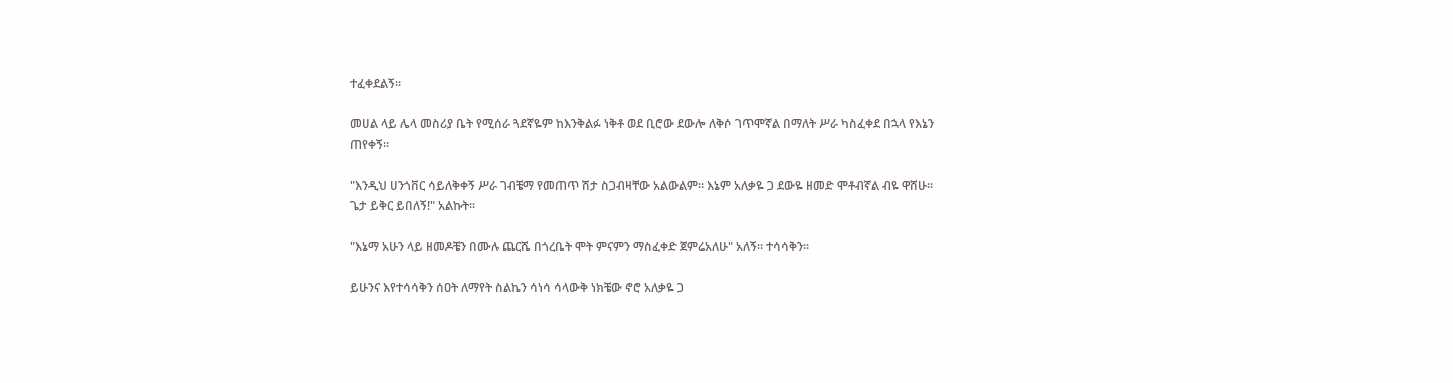ተፈቀደልኝ።

መሀል ላይ ሌላ መስሪያ ቤት የሚሰራ ጓደኛዬም ከእንቅልፉ ነቅቶ ወደ ቢሮው ደውሎ ለቅሶ ገጥሞኛል በማለት ሥራ ካስፈቀደ በኋላ የእኔን ጠየቀኝ።

"እንዲህ ሀንጎቨር ሳይለቅቀኝ ሥራ ገብቼማ የመጠጥ ሽታ ስጋብዛቸው አልውልም። እኔም አለቃዬ ጋ ደውዬ ዘመድ ሞቶብኛል ብዬ ዋሸሁ። ጌታ ይቅር ይበለኝ!" አልኩት።

"እኔማ አሁን ላይ ዘመዶቼን በሙሉ ጨርሼ በጎረቤት ሞት ምናምን ማስፈቀድ ጀምሬአለሁ" አለኝ። ተሳሳቅን።

ይሁንና እየተሳሳቅን ሰዐት ለማየት ስልኬን ሳነሳ ሳላውቅ ነክቼው ኖሮ አለቃዬ ጋ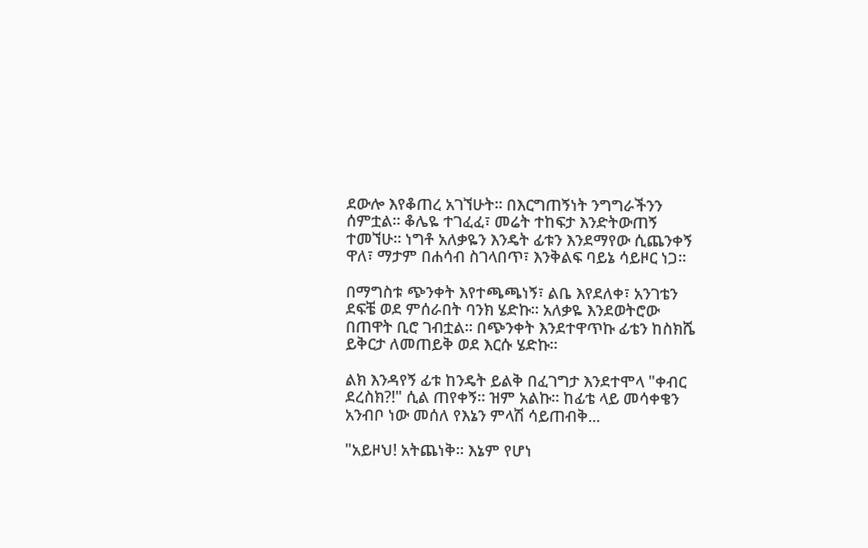ደውሎ እየቆጠረ አገኘሁት። በእርግጠኝነት ንግግራችንን ሰምቷል። ቆሌዬ ተገፈፈ፣ መሬት ተከፍታ እንድትውጠኝ ተመኘሁ። ነግቶ አለቃዬን እንዴት ፊቱን እንደማየው ሲጨንቀኝ ዋለ፣ ማታም በሐሳብ ስገላበጥ፣ እንቅልፍ ባይኔ ሳይዞር ነጋ።

በማግስቱ ጭንቀት እየተጫጫነኝ፣ ልቤ እየደለቀ፣ አንገቴን ደፍቼ ወደ ምሰራበት ባንክ ሄድኩ። አለቃዬ እንደወትሮው በጠዋት ቢሮ ገብቷል። በጭንቀት እንደተዋጥኩ ፊቴን ከስክሼ ይቅርታ ለመጠይቅ ወደ እርሱ ሄድኩ።

ልክ እንዳየኝ ፊቱ ከንዴት ይልቅ በፈገግታ እንደተሞላ "ቀብር ደረስክ?!" ሲል ጠየቀኝ። ዝም አልኩ። ከፊቴ ላይ መሳቀቄን አንብቦ ነው መሰለ የእኔን ምላሽ ሳይጠብቅ...

"አይዞህ! አትጨነቅ። እኔም የሆነ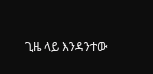ጊዜ ላይ እንዳንተው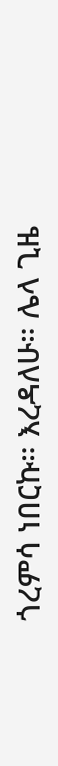ጎረምሳ ነበርኩ። እረዳለሁ። ሌላ ጊዜ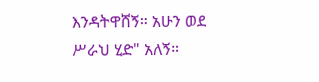እንዳትዋሸኝ። አሁን ወደ ሥራህ ሂድ" አለኝ።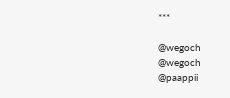***

@wegoch
@wegoch
@paappii